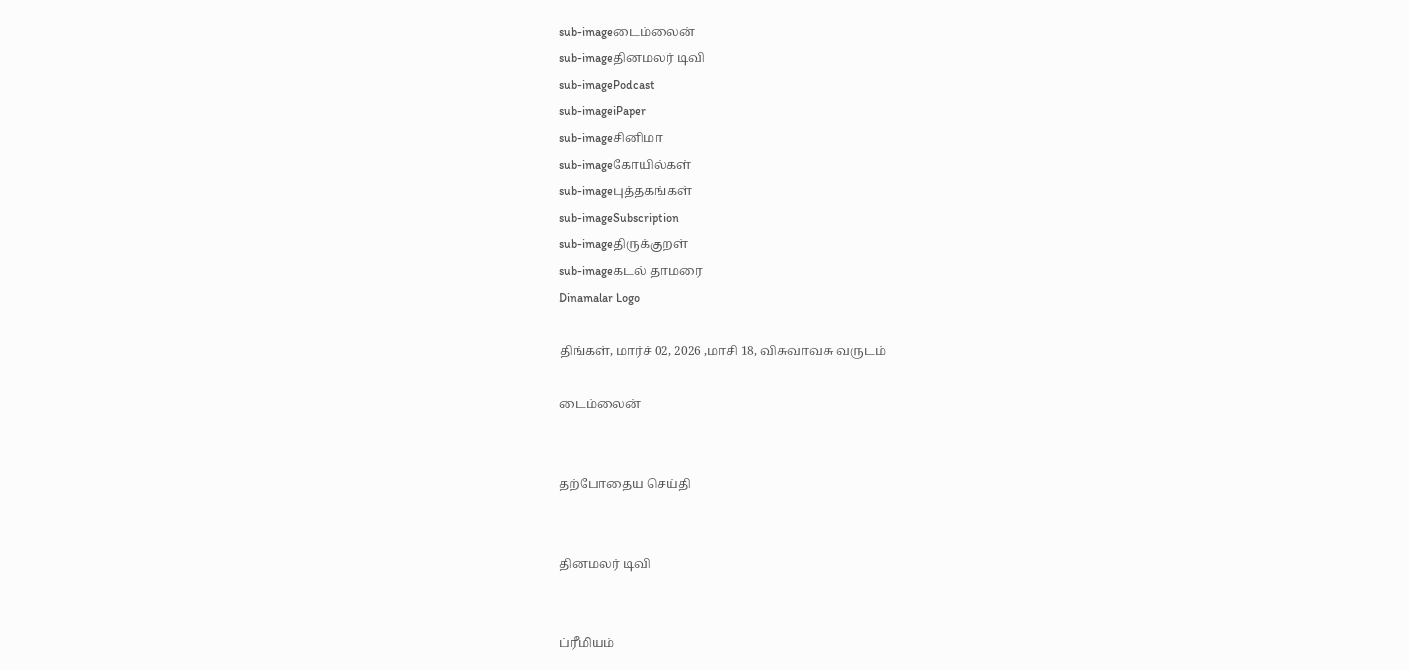sub-imageடைம்லைன்
sub-imageதினமலர் டிவி
sub-imagePodcast
sub-imageiPaper
sub-imageசினிமா
sub-imageகோயில்கள்
sub-imageபுத்தகங்கள்
sub-imageSubscription
sub-imageதிருக்குறள்
sub-imageகடல் தாமரை
Dinamalar Logo

திங்கள், மார்ச் 02, 2026 ,மாசி 18, விசுவாவசு வருடம்

டைம்லைன்


தற்போதைய செய்தி


தினமலர் டிவி


ப்ரீமியம்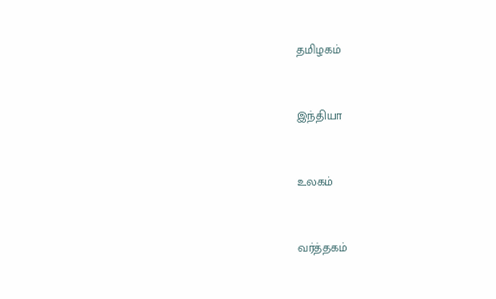தமிழகம்


இந்தியா


உலகம்


வர்த்தகம்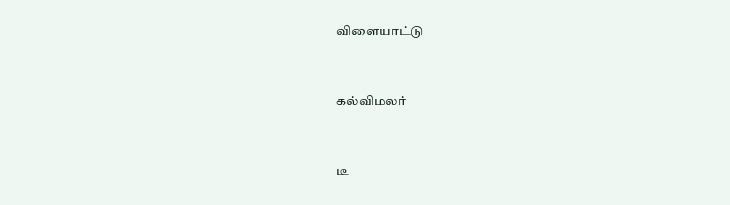விளையாட்டு


கல்விமலர்


டீ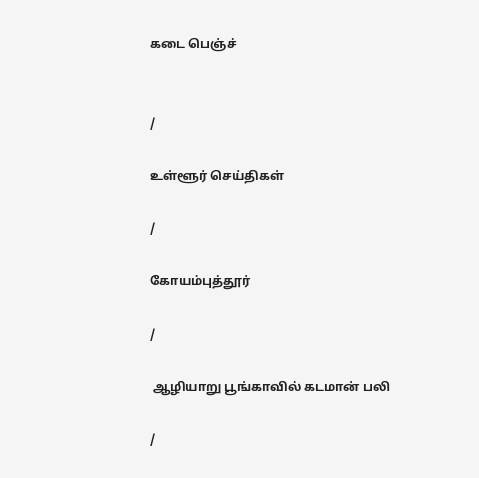கடை பெஞ்ச்


/

உள்ளூர் செய்திகள்

/

கோயம்புத்தூர்

/

 ஆழியாறு பூங்காவில் கடமான் பலி

/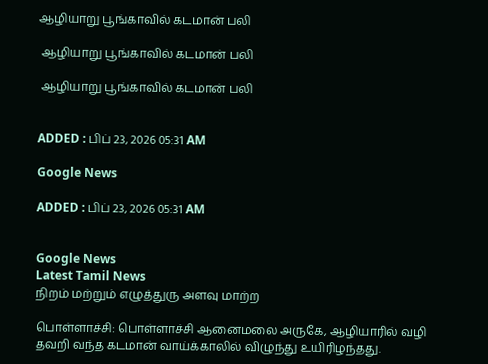ஆழியாறு பூங்காவில் கடமான் பலி

 ஆழியாறு பூங்காவில் கடமான் பலி

 ஆழியாறு பூங்காவில் கடமான் பலி


ADDED : பிப் 23, 2026 05:31 AM

Google News

ADDED : பிப் 23, 2026 05:31 AM


Google News
Latest Tamil News
நிறம் மற்றும் எழுத்துரு அளவு மாற்ற

பொள்ளாச்சி: பொள்ளாச்சி ஆனைமலை அருகே, ஆழியாரில் வழி தவறி வந்த கடமான் வாய்க்காலில் விழுந்து உயிரிழந்தது.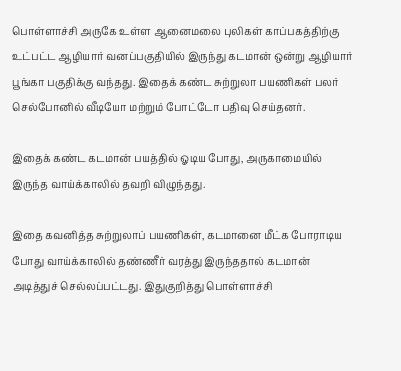பொள்ளாச்சி அருகே உள்ள ஆனைமலை புலிகள் காப்பகத்திற்கு உட்பட்ட ஆழியார் வனப்பகுதியில் இருந்து கடமான் ஒன்று ஆழியார் பூங்கா பகுதிக்கு வந்தது. இதைக் கண்ட சுற்றுலா பயணிகள் பலர் செல்போனில் வீடியோ மற்றும் போட்டோ பதிவு செய்தனர்.

இதைக் கண்ட கடமான் பயத்தில் ஓடிய போது, அருகாமையில் இருந்த வாய்க்காலில் தவறி விழுந்தது.

இதை கவனித்த சுற்றுலாப் பயணிகள், கடமானை மீட்க போராடிய போது வாய்க்காலில் தண்ணீர் வரத்து இருந்ததால் கடமான் அடித்துச் செல்லப்பட்டது. இதுகுறித்து பொள்ளாச்சி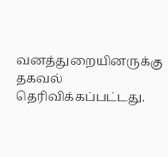வனத்துறையினருக்கு தகவல் தெரிவிக்கப்பட்டது.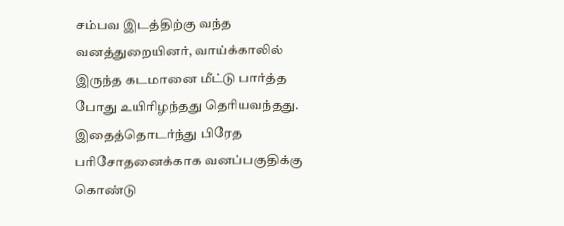சம்பவ இடத்திற்கு வந்த வனத்துறையினர், வாய்க்காலில் இருந்த கடமானை மீட்டு பார்த்த போது உயிரிழந்தது தெரியவந்தது. இதைத்தொடர்ந்து பிரேத பரிசோதனைக்காக வனப்பகுதிக்கு கொண்டு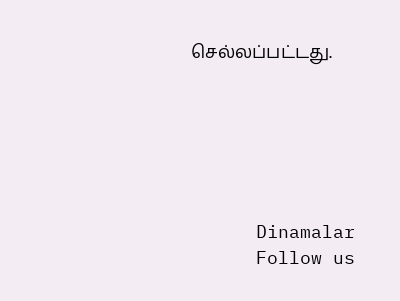செல்லப்பட்டது.






      Dinamalar
      Follow us